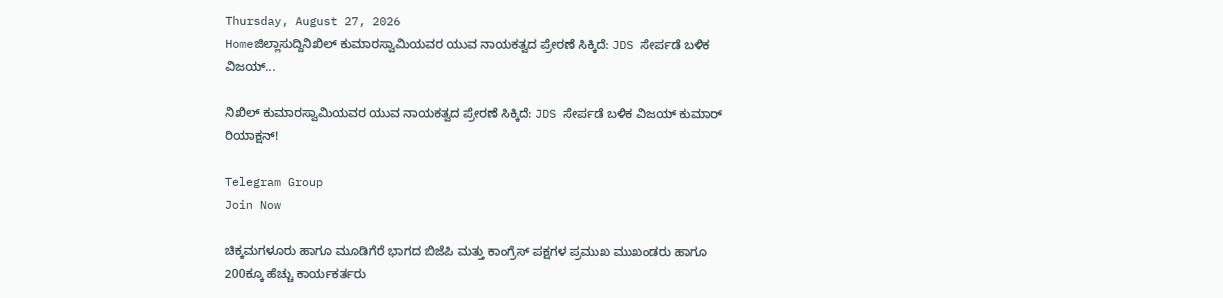Thursday, August 27, 2026
Homeಜಿಲ್ಲಾಸುದ್ದಿನಿಖಿಲ್ ಕುಮಾರಸ್ವಾಮಿಯವರ ಯುವ ನಾಯಕತ್ವದ ಪ್ರೇರಣೆ ಸಿಕ್ಕಿದೆ: JDS ಸೇರ್ಪಡೆ ಬಳಿಕ ವಿಜಯ್...

ನಿಖಿಲ್ ಕುಮಾರಸ್ವಾಮಿಯವರ ಯುವ ನಾಯಕತ್ವದ ಪ್ರೇರಣೆ ಸಿಕ್ಕಿದೆ: JDS ಸೇರ್ಪಡೆ ಬಳಿಕ ವಿಜಯ್ ಕುಮಾರ್ ರಿಯಾಕ್ಷನ್!

Telegram Group
Join Now

ಚಿಕ್ಕಮಗಳೂರು ಹಾಗೂ ಮೂಡಿಗೆರೆ ಭಾಗದ ಬಿಜೆಪಿ ಮತ್ತು ಕಾಂಗ್ರೆಸ್ ಪಕ್ಷಗಳ ಪ್ರಮುಖ ಮುಖಂಡರು ಹಾಗೂ 200ಕ್ಕೂ ಹೆಚ್ಚು ಕಾರ್ಯಕರ್ತರು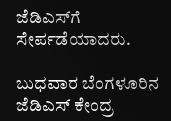ಜೆಡಿಎಸ್‌ಗೆ ಸೇರ್ಪಡೆಯಾದರು.

ಬುಧವಾರ ಬೆಂಗಳೂರಿನ ಜೆಡಿಎಸ್ ಕೇಂದ್ರ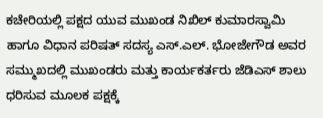ಕಚೇರಿಯಲ್ಲಿ ಪಕ್ಷದ ಯುವ ಮುಖಂಡ ನಿಖಿಲ್ ಕುಮಾರಸ್ವಾಮಿ ಹಾಗೂ ವಿಧಾನ ಪರಿಷತ್ ಸದಸ್ಯ ಎಸ್.ಎಲ್. ಭೋಜೇಗೌಡ ಅವರ ಸಮ್ಮುಖದಲ್ಲಿ ಮುಖಂಡರು ಮತ್ತು ಕಾರ್ಯಕರ್ತರು ಜೆಡಿಎಸ್ ಶಾಲು ಧರಿಸುವ ಮೂಲಕ ಪಕ್ಷಕ್ಕೆ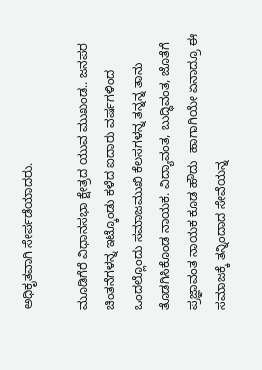ಅಧಿಕೃತವಾಗಿ ಸೇರ್ಪಡೆಯಾದರು.

ಮೂಡಿಗೆರೆ ವಿಧಾನಸಭಾ ಕ್ಷೇತ್ರದ ಯುವ ಮುಖಂಡ.. ಜನಪರ ಚಿಂತನೆಗಳನ್ನ ಇಟ್ಕೊಂಡು ಕಳೆದ ಐದಾರು ವರ್ಷಗಳಿಂದ ಒಂದಲ್ಲೊಂದು ಸಮಾಜಮುಖಿ ಕೆಲಸಗಳನ್ನ ತನ್ನನ್ನ ತಾನು ತೊಡಗಿಸಿಕೊಂಡ ನಾಯಕ. ವಿದ್ಯಾವಂತ, ಬುದ್ಧಿವಂತ, ಜೊತೆಗೆ ಪ್ರಜ್ಞಾವಂತ ನಾಯಕ ಕೂಡ ಹೌದು  ಹಾಗಾಗಿಯೇ ಏನಾದ್ರೂ ಈ ಸಮಾಜಕ್ಕೆ ತನ್ನಿಂದಾದ ಸೇವೆಯನ್ನ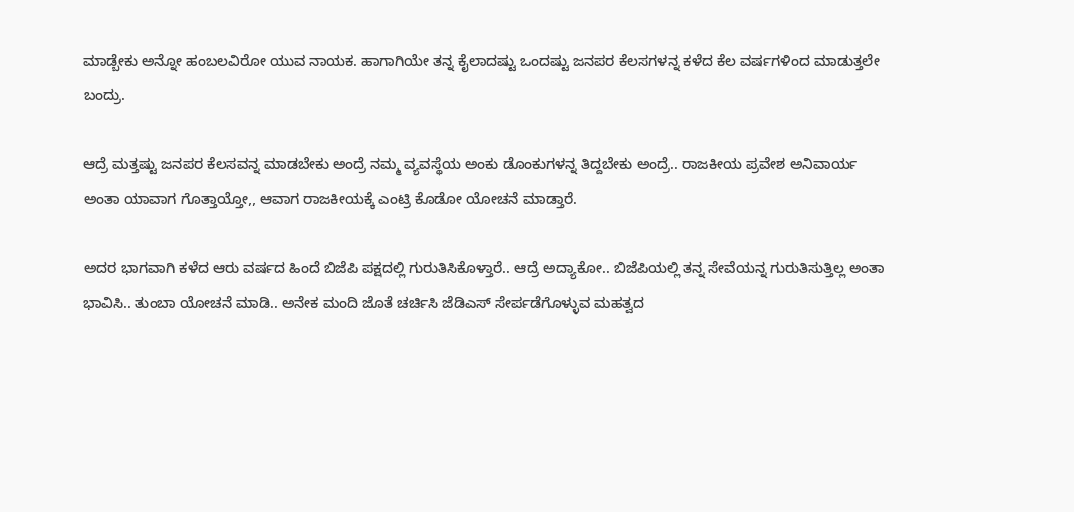ಮಾಡ್ಬೇಕು ಅನ್ನೋ ಹಂಬಲವಿರೋ ಯುವ ನಾಯಕ. ಹಾಗಾಗಿಯೇ ತನ್ನ ಕೈಲಾದಷ್ಟು ಒಂದಷ್ಟು ಜನಪರ ಕೆಲಸಗಳನ್ನ ಕಳೆದ ಕೆಲ ವರ್ಷಗಳಿಂದ ಮಾಡುತ್ತಲೇ ಬಂದ್ರು.

ಆದ್ರೆ ಮತ್ತಷ್ಟು ಜನಪರ ಕೆಲಸವನ್ನ ಮಾಡಬೇಕು ಅಂದ್ರೆ ನಮ್ಮ ವ್ಯವಸ್ಥೆಯ ಅಂಕು ಡೊಂಕುಗಳನ್ನ ತಿದ್ದಬೇಕು ಅಂದ್ರೆ.. ರಾಜಕೀಯ ಪ್ರವೇಶ ಅನಿವಾರ್ಯ ಅಂತಾ ಯಾವಾಗ ಗೊತ್ತಾಯ್ತೋ,, ಆವಾಗ ರಾಜಕೀಯಕ್ಕೆ ಎಂಟ್ರಿ ಕೊಡೋ ಯೋಚನೆ ಮಾಡ್ತಾರೆ.

ಅದರ ಭಾಗವಾಗಿ ಕಳೆದ ಆರು ವರ್ಷದ ಹಿಂದೆ ಬಿಜೆಪಿ ಪಕ್ಷದಲ್ಲಿ ಗುರುತಿಸಿಕೊಳ್ತಾರೆ.. ಆದ್ರೆ ಅದ್ಯಾಕೋ.. ಬಿಜೆಪಿಯಲ್ಲಿ ತನ್ನ ಸೇವೆಯನ್ನ ಗುರುತಿಸುತ್ತಿಲ್ಲ ಅಂತಾ ಭಾವಿಸಿ.. ತುಂಬಾ ಯೋಚನೆ ಮಾಡಿ.. ಅನೇಕ ಮಂದಿ ಜೊತೆ ಚರ್ಚಿಸಿ ಜೆಡಿಎಸ್ ಸೇರ್ಪಡೆಗೊಳ್ಳುವ ಮಹತ್ವದ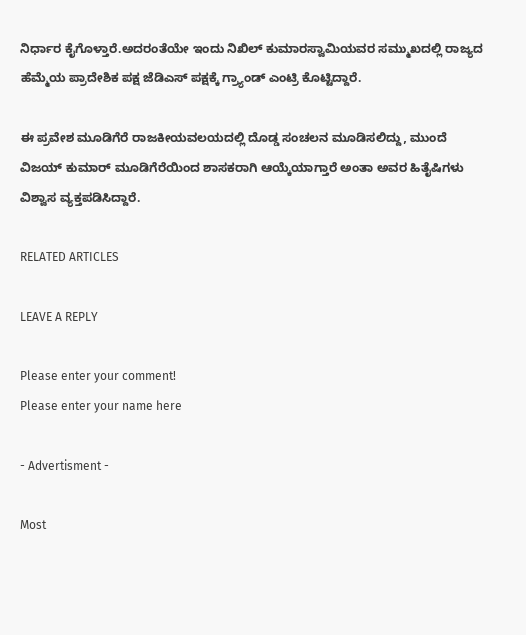ನಿರ್ಧಾರ ಕೈಗೊಳ್ತಾರೆ.ಅದರಂತೆಯೇ ಇಂದು ನಿಖಿಲ್ ಕುಮಾರಸ್ವಾಮಿಯವರ ಸಮ್ಮುಖದಲ್ಲಿ ರಾಜ್ಯದ ಹೆಮ್ಮೆಯ ಪ್ರಾದೇಶಿಕ ಪಕ್ಷ ಜೆಡಿಎಸ್ ಪಕ್ಷಕ್ಕೆ ಗ್ರ್ಯಾಂಡ್ ಎಂಟ್ರಿ ಕೊಟ್ಟಿದ್ದಾರೆ.

ಈ ಪ್ರವೇಶ ಮೂಡಿಗೆರೆ ರಾಜಕೀಯವಲಯದಲ್ಲಿ ದೊಡ್ಡ ಸಂಚಲನ ಮೂಡಿಸಲಿದ್ದು, ಮುಂದೆ ವಿಜಯ್ ಕುಮಾರ್ ಮೂಡಿಗೆರೆಯಿಂದ ಶಾಸಕರಾಗಿ ಆಯ್ಕೆಯಾಗ್ತಾರೆ ಅಂತಾ ಅವರ ಹಿತೈಷಿಗಳು ವಿಶ್ವಾಸ ವ್ಯಕ್ತಪಡಿಸಿದ್ದಾರೆ.

RELATED ARTICLES

LEAVE A REPLY

Please enter your comment!
Please enter your name here

- Advertisment -

Most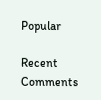Popular

Recent Comments